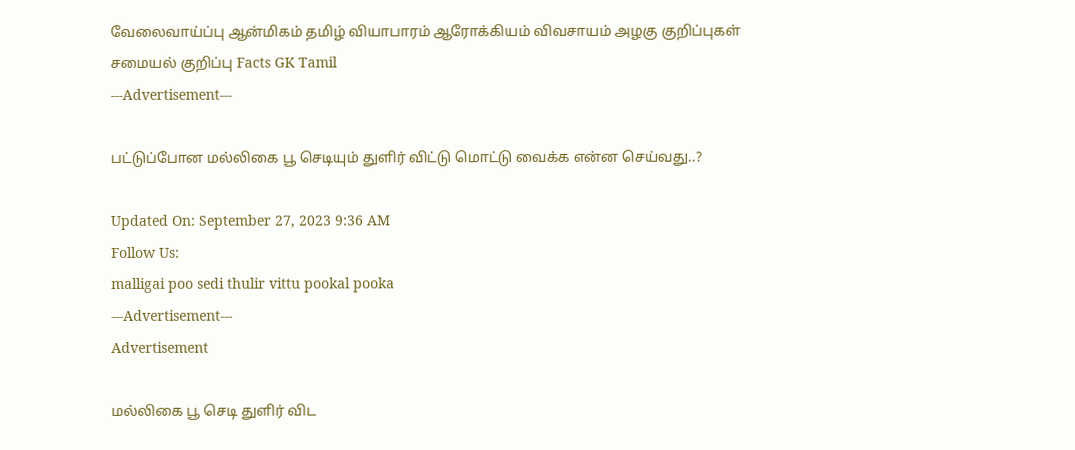வேலைவாய்ப்பு ஆன்மிகம் தமிழ் வியாபாரம் ஆரோக்கியம் விவசாயம் அழகு குறிப்புகள் சமையல் குறிப்பு Facts GK Tamil
---Advertisement---

பட்டுப்போன மல்லிகை பூ செடியும் துளிர் விட்டு மொட்டு வைக்க என்ன செய்வது..?

Updated On: September 27, 2023 9:36 AM
Follow Us:
malligai poo sedi thulir vittu pookal pooka
---Advertisement---
Advertisement

மல்லிகை பூ செடி துளிர் விட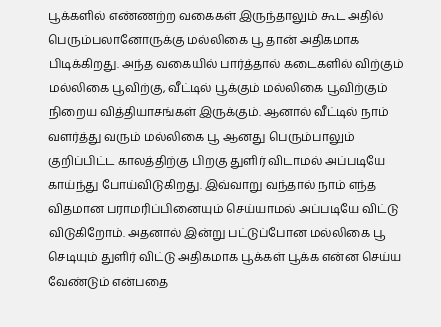பூக்களில் எண்ணற்ற வகைகள் இருந்தாலும் கூட அதில் பெரும்பலானோருக்கு மல்லிகை பூ தான் அதிகமாக பிடிக்கிறது. அந்த வகையில் பார்த்தால் கடைகளில் விற்கும் மல்லிகை பூவிற்கு, வீட்டில் பூக்கும் மல்லிகை பூவிற்கும் நிறைய வித்தியாசங்கள் இருக்கும். ஆனால் வீட்டில் நாம் வளர்த்து வரும் மல்லிகை பூ ஆனது பெரும்பாலும் குறிப்பிட்ட காலத்திற்கு பிறகு துளிர் விடாமல் அப்படியே காய்ந்து போய்விடுகிறது. இவ்வாறு வந்தால் நாம் எந்த விதமான பராமரிப்பினையும் செய்யாமல் அப்படியே விட்டு விடுகிறோம். அதனால் இன்று பட்டுப்போன மல்லிகை பூ செடியும் துளிர் விட்டு அதிகமாக பூக்கள் பூக்க என்ன செய்ய வேண்டும் என்பதை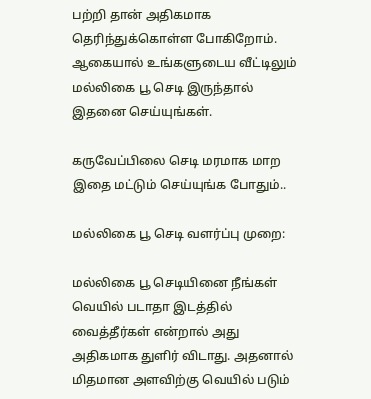பற்றி தான் அதிகமாக தெரிந்துக்கொள்ள போகிறோம். ஆகையால் உங்களுடைய வீட்டிலும் மல்லிகை பூ செடி இருந்தால் இதனை செய்யுங்கள்.

கருவேப்பிலை செடி மரமாக மாற இதை மட்டும் செய்யுங்க போதும்..

மல்லிகை பூ செடி வளர்ப்பு முறை:

மல்லிகை பூ செடியினை நீங்கள் வெயில் படாதா இடத்தில் வைத்தீர்கள் என்றால் அது அதிகமாக துளிர் விடாது. அதனால் மிதமான அளவிற்கு வெயில் படும்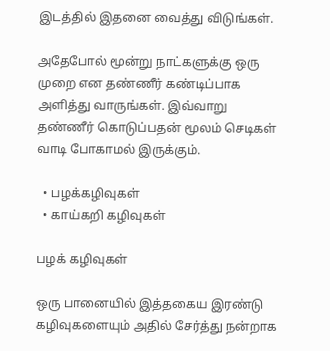இடத்தில் இதனை வைத்து விடுங்கள்.

அதேபோல் மூன்று நாட்களுக்கு ஒரு முறை என தண்ணீர் கண்டிப்பாக அளித்து வாருங்கள். இவ்வாறு தண்ணீர் கொடுப்பதன் மூலம் செடிகள் வாடி போகாமல் இருக்கும்.

  • பழக்கழிவுகள்
  • காய்கறி கழிவுகள்

பழக் கழிவுகள்

ஒரு பானையில் இத்தகைய இரண்டு கழிவுகளையும் அதில் சேர்த்து நன்றாக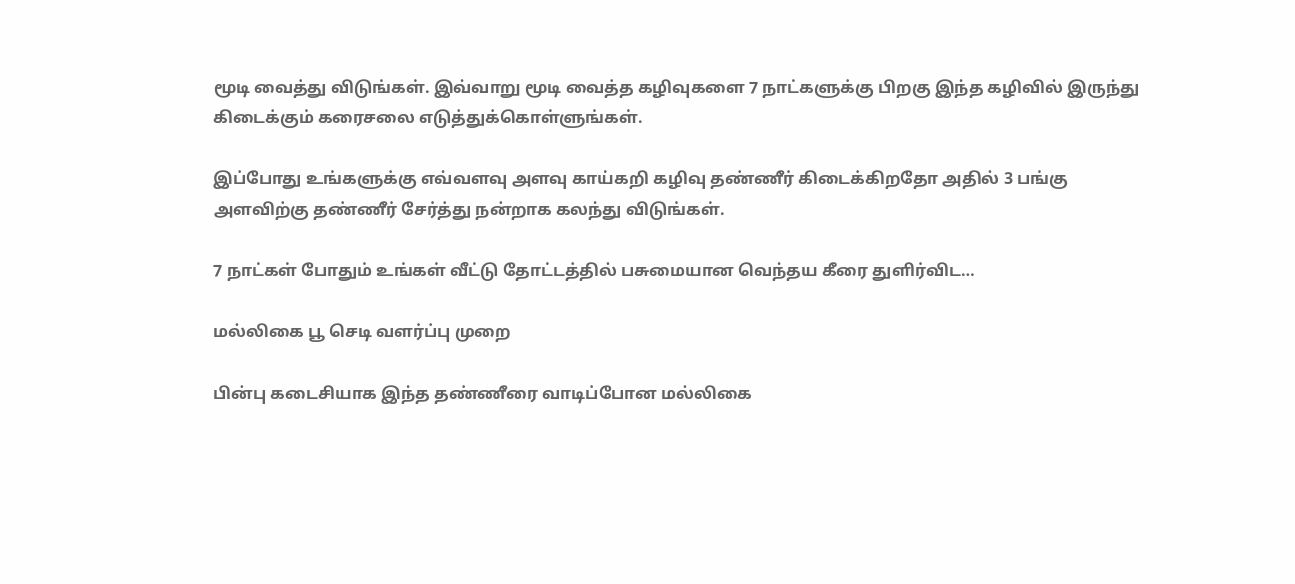மூடி வைத்து விடுங்கள். இவ்வாறு மூடி வைத்த கழிவுகளை 7 நாட்களுக்கு பிறகு இந்த கழிவில் இருந்து கிடைக்கும் கரைசலை எடுத்துக்கொள்ளுங்கள்.

இப்போது உங்களுக்கு எவ்வளவு அளவு காய்கறி கழிவு தண்ணீர் கிடைக்கிறதோ அதில் 3 பங்கு அளவிற்கு தண்ணீர் சேர்த்து நன்றாக கலந்து விடுங்கள்.

7 நாட்கள் போதும் உங்கள் வீட்டு தோட்டத்தில் பசுமையான வெந்தய கீரை துளிர்விட…

மல்லிகை பூ செடி வளர்ப்பு முறை

பின்பு கடைசியாக இந்த தண்ணீரை வாடிப்போன மல்லிகை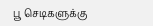பூ செடிகளுக்கு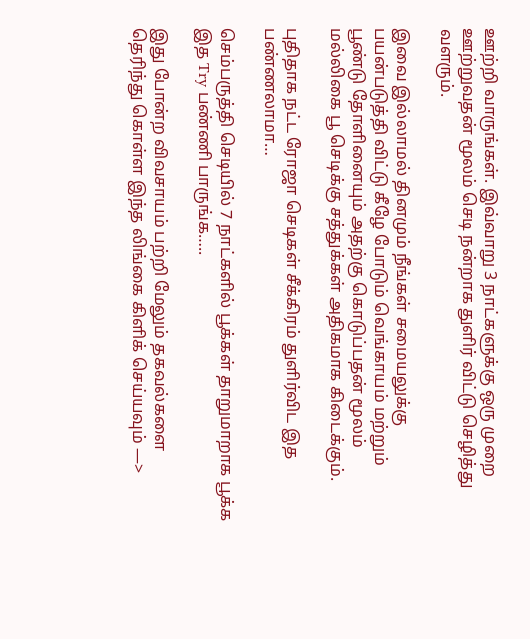ஊற்றி வாருங்கள். இவ்வாறு 3 நாட்களுக்கு ஒரு முறை ஊற்றுவதன் மூலம் செடி நன்றாக துளிர் விட்டு செழித்து வளரும்.

இவை இல்லாமல் தினமும் நீங்கள் சமையலுக்கு பயன்படுத்தி விட்டு கீழே போடும் வெங்காயம் மற்றும் பூண்டு தோளினையும் அதற்கு கொடுப்பதன் மூலம் மல்லிகை பூ செடிக்கு சத்துக்கள் அதிகமாக கிடைக்கும்.

புதிதாக நட்ட ரோஜா செடிகள் சீக்கிரம் துளிர்விட இத பண்ணலாமா…

செம்பருத்தி செடியில் 7 நாட்களில் பூக்கள் தாறுமாறாக பூக்க இத Try பண்ணி பாருங்க…..

இது போன்ற விவசாயம் பற்றி மேலும் தகவல்களை தெரிந்து கொள்ள இந்த லிங்கை கிளிக் செய்யவும் —>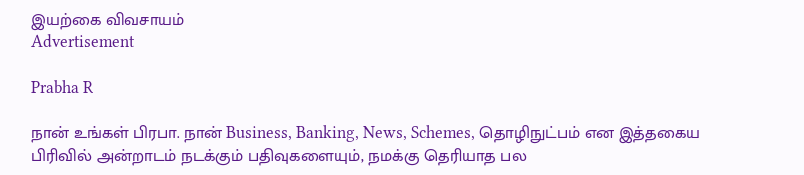இயற்கை விவசாயம்
Advertisement

Prabha R

நான் உங்கள் பிரபா. நான் Business, Banking, News, Schemes, தொழிநுட்பம் என இத்தகைய பிரிவில் அன்றாடம் நடக்கும் பதிவுகளையும், நமக்கு தெரியாத பல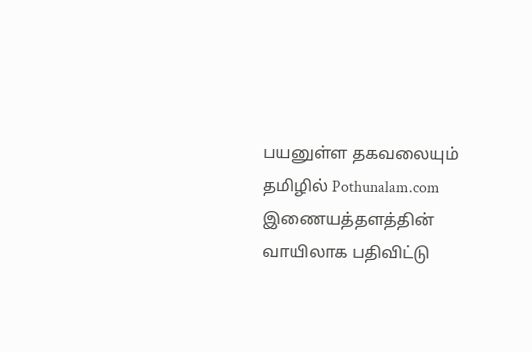பயனுள்ள தகவலையும் தமிழில் Pothunalam.com இணையத்தளத்தின் வாயிலாக பதிவிட்டு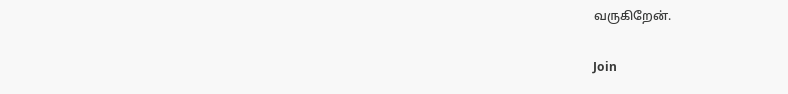வருகிறேன்.

Join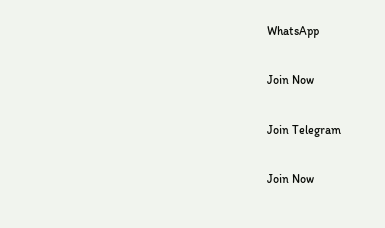WhatsApp

Join Now

Join Telegram

Join Now